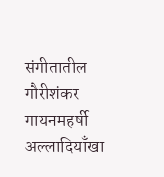संगीतातील गौरीशंकर गायनमहर्षी अल्लादियाँखा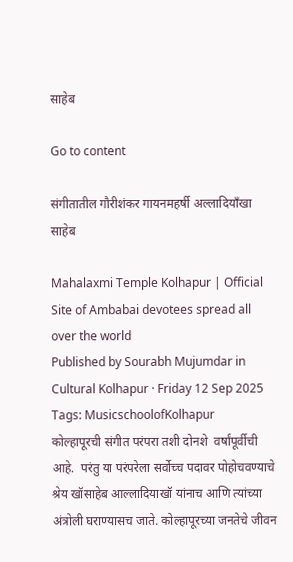साहेब

Go to content

संगीतातील गौरीशंकर गायनमहर्षी अल्लादियाँखा साहेब

Mahalaxmi Temple Kolhapur | Official Site of Ambabai devotees spread all over the world
Published by Sourabh Mujumdar in Cultural Kolhapur · Friday 12 Sep 2025
Tags: MusicschoolofKolhapur
कोल्हापूरची संगीत परंपरा तशी दोनशे  वर्षांपूर्वीची आहे.  परंतु या परंपरेला सर्वोच्च पदावर पोहोचवण्याचे श्रेय खॉसाहेब आल्लादियाखॉ यांनाच आणि त्यांच्या अंत्रोली घराण्यासच जाते. कोल्हापूरच्या जनतेचे जीवन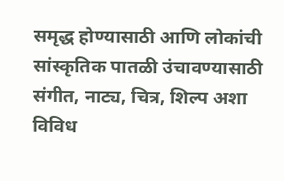समृद्ध होण्यासाठी आणि लोकांची सांस्कृतिक पातळी उंचावण्यासाठी संगीत, नाट्य, चित्र, शिल्प अशा विविध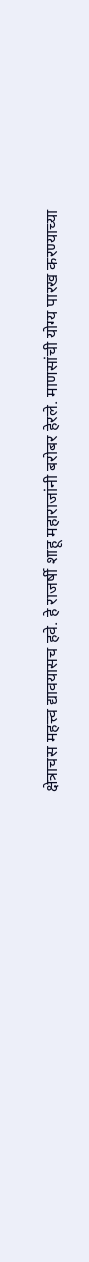क्षेत्राचस महत्त्व द्यावयासच हवे. हे राजर्षी शाहू महाराजांनी बरोबर हेरले. माणसांची योग्य पारख करण्याच्या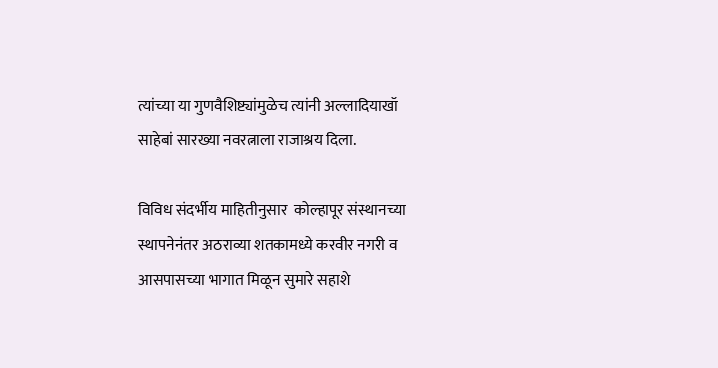त्यांच्या या गुणवैशिष्ट्यांमुळेच त्यांनी अल्लादियाखॉ साहेबां सारख्या नवरत्नाला राजाश्रय दिला.

विविध संदर्भीय माहितीनुसार  कोल्हापूर संस्थानच्या स्थापनेनंतर अठराव्या शतकामध्ये करवीर नगरी व आसपासच्या भागात मिळून सुमारे सहाशे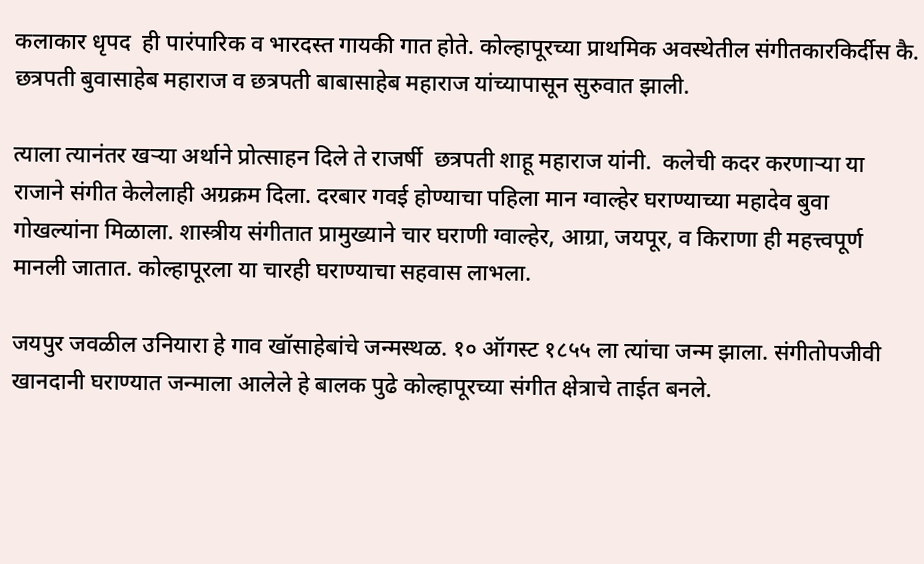कलाकार धृपद  ही पारंपारिक व भारदस्त गायकी गात होते. कोल्हापूरच्या प्राथमिक अवस्थेतील संगीतकारकिर्दीस कै. छत्रपती बुवासाहेब महाराज व छत्रपती बाबासाहेब महाराज यांच्यापासून सुरुवात झाली.

त्याला त्यानंतर खऱ्या अर्थाने प्रोत्साहन दिले ते राजर्षी  छत्रपती शाहू महाराज यांनी.  कलेची कदर करणाऱ्या या राजाने संगीत केलेलाही अग्रक्रम दिला. दरबार गवई होण्याचा पहिला मान ग्वाल्हेर घराण्याच्या महादेव बुवा गोखल्यांना मिळाला. शास्त्रीय संगीतात प्रामुख्याने चार घराणी ग्वाल्हेर, आग्रा, जयपूर, व किराणा ही महत्त्वपूर्ण मानली जातात. कोल्हापूरला या चारही घराण्याचा सहवास लाभला.

जयपुर जवळील उनियारा हे गाव खॉसाहेबांचे जन्मस्थळ. १० ऑगस्ट १८५५ ला त्यांचा जन्म झाला. संगीतोपजीवी खानदानी घराण्यात जन्माला आलेले हे बालक पुढे कोल्हापूरच्या संगीत क्षेत्राचे ताईत बनले.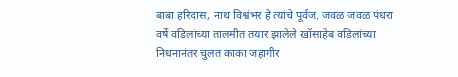बाबा हरिदास, नाथ विश्वंभर हे त्यांचे पूर्वज. जवळ जवळ पंधरा वर्षे वडिलांच्या तालमीत तयार झालेले खॉसाहेब वडिलांच्या निधनानंतर चुलत काका जहागीर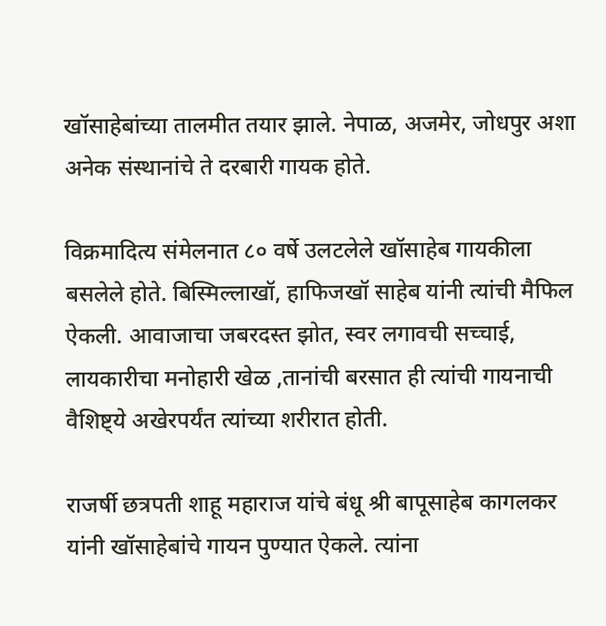खॉसाहेबांच्या तालमीत तयार झाले. नेपाळ, अजमेर, जोधपुर अशा अनेक संस्थानांचे ते दरबारी गायक होते.

विक्रमादित्य संमेलनात ८० वर्षे उलटलेले खॉसाहेब गायकीला बसलेले होते. बिस्मिल्लाखॉ, हाफिजखॉ साहेब यांनी त्यांची मैफिल ऐकली. आवाजाचा जबरदस्त झोत, स्वर लगावची सच्चाई, लायकारीचा मनोहारी खेळ ,तानांची बरसात ही त्यांची गायनाची वैशिष्ट्ये अखेरपर्यंत त्यांच्या शरीरात होती.

राजर्षी छत्रपती शाहू महाराज यांचे बंधू श्री बापूसाहेब कागलकर यांनी खॉसाहेबांचे गायन पुण्यात ऐकले. त्यांना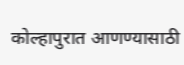कोल्हापुरात आणण्यासाठी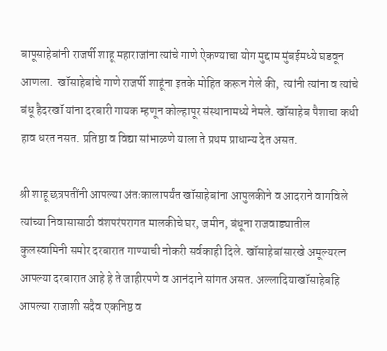बापूसाहेबांनी राजर्षी शाहू महाराजांना त्यांचे गाणे ऐकण्याचा योग मुद्दाम मुंबईमध्ये घडवून आणला.  खॉसाहेबांचे गाणे राजर्षी शाहूंना इतके मोहित करून गेले की,  त्यांनी त्यांना व त्यांचे बंधू हैदरखॉ यांना दरबारी गायक म्हणून कोल्हापूर संस्थानामध्ये नेमले. खॉसाहेब पैशाचा कधी हाव धरत नसत. प्रतिष्ठा व विद्या सांभाळणे याला ते प्रथम प्राधान्य देत असत.

श्री शाहू छत्रपतींनी आपल्या अंतःकालापर्यंत खॉसाहेबांना आपुलकीने व आदराने वागविले त्यांच्या निवासासाठी वंशपरंपरागत मालकीचे घर, जमीन, बंधूना राजवाड्यातील कुलस्वामिनी समोर दरबारात गाण्याची नोकरी सर्वकाही दिले. खॉसाहेबांसारखे अमूल्यरत्न आपल्या दरबारात आहे हे ते जाहीरपणे व आनंदाने सांगत असत. अल्लादियाखॉसाहेबहि आपल्या राजाशी सदैव एकनिष्ठ व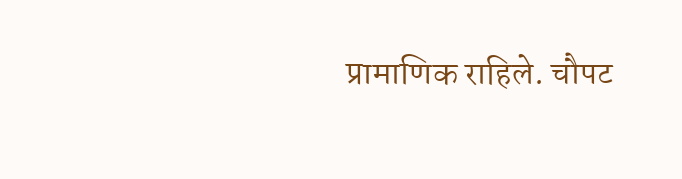प्रामाणिक राहिले. चौपट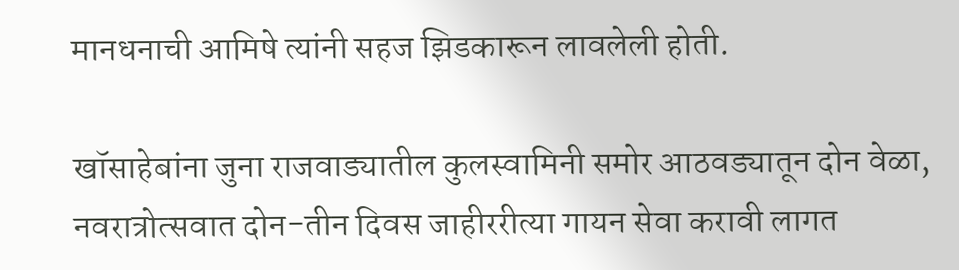मानधनाची आमिषे त्यांनी सहज झिडकारून लावलेली होती.

खॉसाहेबांना जुना राजवाड्यातील कुलस्वामिनी समोर आठवड्यातून दोन वेळा, नवरात्रोत्सवात दोन-तीन दिवस जाहीररीत्या गायन सेवा करावी लागत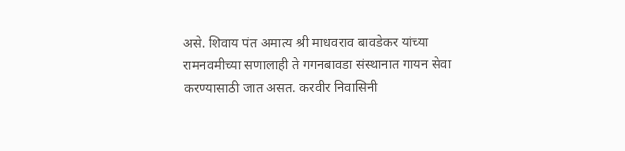असे. शिवाय पंत अमात्य श्री माधवराव बावडेकर यांच्या रामनवमीच्या सणालाही ते गगनबावडा संस्थानात गायन सेवा करण्यासाठी जात असत. करवीर निवासिनी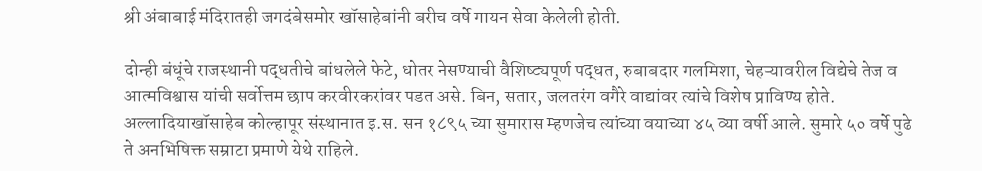श्री अंबाबाई मंदिरातही जगदंबेसमोर खॉसाहेबांनी बरीच वर्षे गायन सेवा केलेली होती.

दोन्ही बंधूंचे राजस्थानी पद्धतीचे बांधलेले फेटे, धोतर नेसण्याची वैशिष्ट्यपूर्ण पद्धत, रुबाबदार गलमिशा, चेहऱ्यावरील विद्येचे तेज व आत्मविश्वास यांची सर्वोत्तम छाप करवीरकरांवर पडत असे. बिन, सतार, जलतरंग वगैरे वाद्यांवर त्यांचे विशेष प्राविण्य होते. अल्लादियाखॉसाहेब कोल्हापूर संस्थानात इ.स. सन १८९५ च्या सुमारास म्हणजेच त्यांच्या वयाच्या ४५ व्या वर्षी आले. सुमारे ५० वर्षे पुढे ते अनभिषिक्त सम्राटा प्रमाणे येथे राहिले.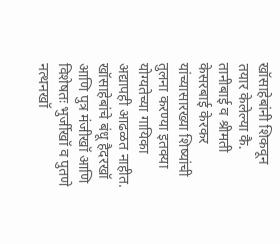खॉसाहेबांनी शिकवून तयार केलेल्या कै. तानीबाई व श्रीमती केसरबाई केरकर यांच्यासारख्या शिष्यांची तुलना करण्या इतक्या योग्यतेच्या गायिका अद्यापही आढळत नाहीत. खॉसाहेबांचे बंधू हैदरखॉ आणि पुत्र मंजीखॉ आणि विशेषतः भुर्जीखॉ व पुतणे नत्थनखॉ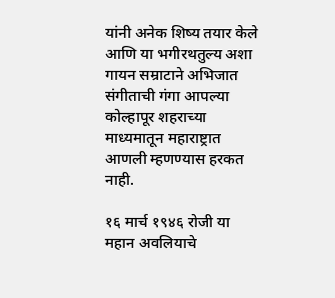यांनी अनेक शिष्य तयार केले आणि या भगीरथतुल्य अशा गायन सम्राटाने अभिजात संगीताची गंगा आपल्या कोल्हापूर शहराच्या माध्यमातून महाराष्ट्रात आणली म्हणण्यास हरकत नाही.

१६ मार्च १९४६ रोजी या महान अवलियाचे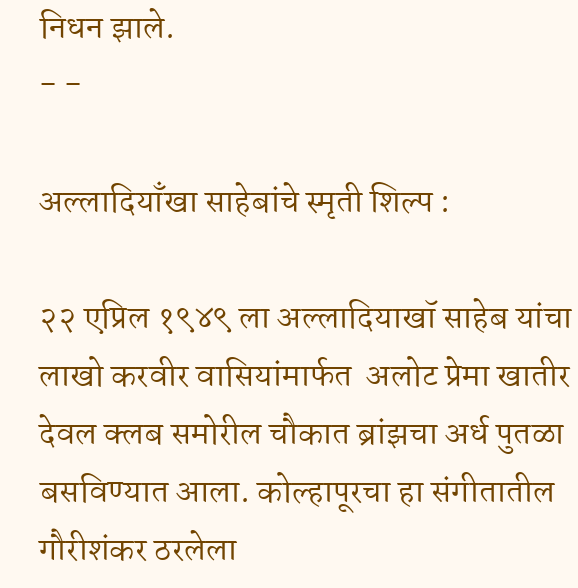निधन झाले.
- -

अल्लादियाँखा साहेबांचे स्मृती शिल्प :

२२ एप्रिल १९४९ ला अल्लादियाखॉ साहेब यांचा लाखो करवीर वासियांमार्फत  अलोट प्रेमा खातीर देवल क्लब समोरील चौकात ब्रांझचा अर्ध पुतळा बसविण्यात आला. कोल्हापूरचा हा संगीतातील गौरीशंकर ठरलेला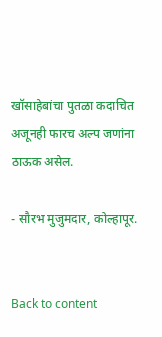खॉसाहेबांचा पुतळा कदाचित अजूनही फारच अल्प जणांना ठाऊक असेल.

- सौरभ मुजुमदार, कोल्हापूर.


Back to content